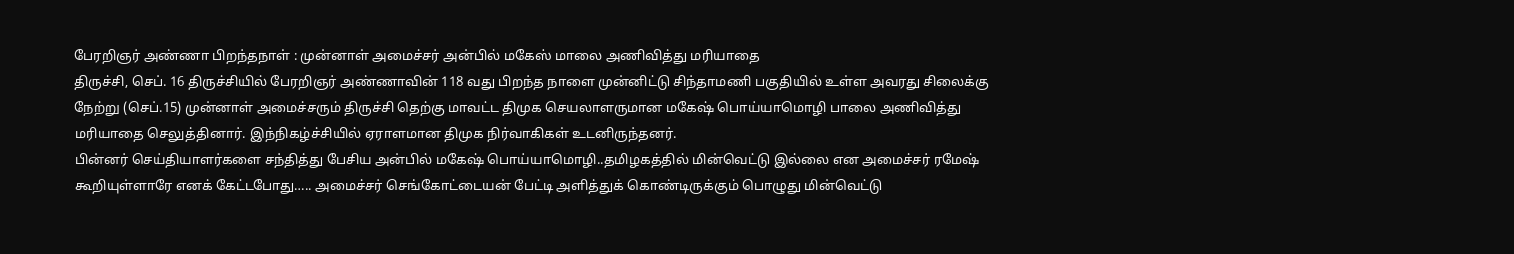பேரறிஞர் அண்ணா பிறந்தநாள் : முன்னாள் அமைச்சர் அன்பில் மகேஸ் மாலை அணிவித்து மரியாதை
திருச்சி, செப். 16 திருச்சியில் பேரறிஞர் அண்ணாவின் 118 வது பிறந்த நாளை முன்னிட்டு சிந்தாமணி பகுதியில் உள்ள அவரது சிலைக்கு நேற்று (செப்.15) முன்னாள் அமைச்சரும் திருச்சி தெற்கு மாவட்ட திமுக செயலாளருமான மகேஷ் பொய்யாமொழி பாலை அணிவித்து மரியாதை செலுத்தினார். இந்நிகழ்ச்சியில் ஏராளமான திமுக நிர்வாகிகள் உடனிருந்தனர்.
பின்னர் செய்தியாளர்களை சந்தித்து பேசிய அன்பில் மகேஷ் பொய்யாமொழி..தமிழகத்தில் மின்வெட்டு இல்லை என அமைச்சர் ரமேஷ் கூறியுள்ளாரே எனக் கேட்டபோது….. அமைச்சர் செங்கோட்டையன் பேட்டி அளித்துக் கொண்டிருக்கும் பொழுது மின்வெட்டு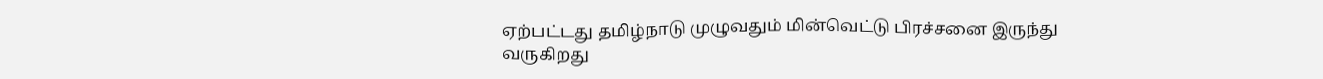ஏற்பட்டது தமிழ்நாடு முழுவதும் மின்வெட்டு பிரச்சனை இருந்து வருகிறது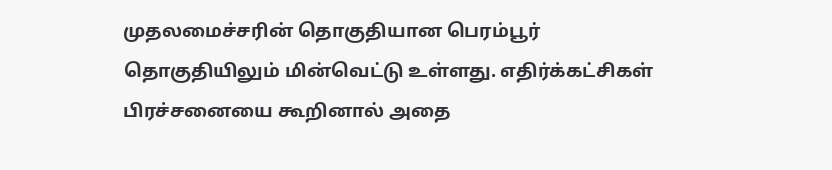முதலமைச்சரின் தொகுதியான பெரம்பூர் தொகுதியிலும் மின்வெட்டு உள்ளது. எதிர்க்கட்சிகள் பிரச்சனையை கூறினால் அதை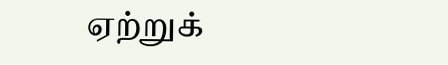ஏற்றுக்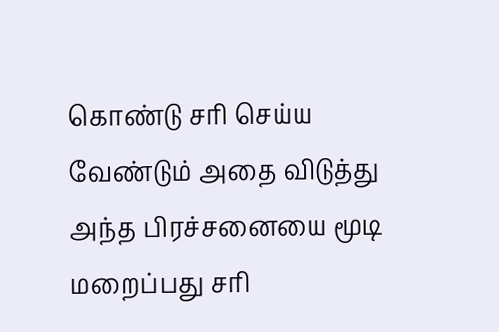கொண்டு சரி செய்ய வேண்டும் அதை விடுத்து அந்த பிரச்சனையை மூடி மறைப்பது சரி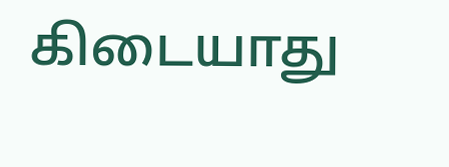கிடையாது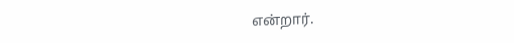என்றார்.